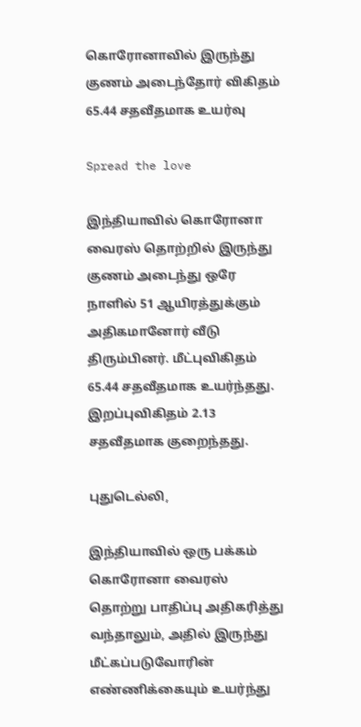கொரோனாவில் இருந்து குணம் அடைந்தோர் விகிதம் 65.44 சதவீதமாக உயர்வு

Spread the love

இந்தியாவில் கொரோனா வைரஸ் தொற்றில் இருந்து குணம் அடைந்து ஒரே நாளில் 51 ஆயிரத்துக்கும் அதிகமானோர் வீடு திரும்பினர். மீட்புவிகிதம் 65.44 சதவீதமாக உயர்ந்தது. இறப்புவிகிதம் 2.13 சதவீதமாக குறைந்தது.

புதுடெல்லி,

இந்தியாவில் ஒரு பக்கம் கொரோனா வைரஸ் தொற்று பாதிப்பு அதிகரித்து வந்தாலும், அதில் இருந்து மீட்கப்படுவோரின் எண்ணிக்கையும் உயர்ந்து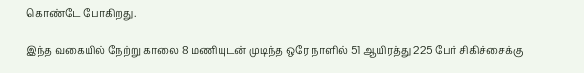கொண்டே போகிறது.

இந்த வகையில் நேற்று காலை 8 மணியுடன் முடிந்த ஒரே நாளில் 51 ஆயிரத்து 225 பேர் சிகிச்சைக்கு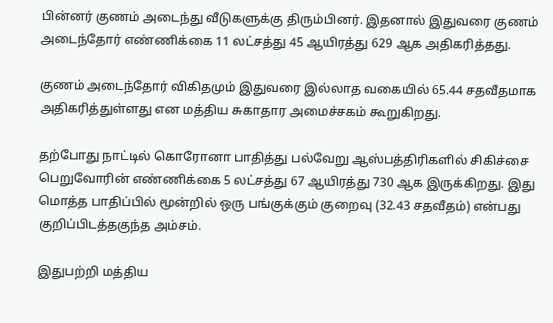பின்னர் குணம் அடைந்து வீடுகளுக்கு திரும்பினர். இதனால் இதுவரை குணம் அடைந்தோர் எண்ணிக்கை 11 லட்சத்து 45 ஆயிரத்து 629 ஆக அதிகரித்தது.

குணம் அடைந்தோர் விகிதமும் இதுவரை இல்லாத வகையில் 65.44 சதவீதமாக அதிகரித்துள்ளது என மத்திய சுகாதார அமைச்சகம் கூறுகிறது.

தற்போது நாட்டில் கொரோனா பாதித்து பல்வேறு ஆஸ்பத்திரிகளில் சிகிச்சை பெறுவோரின் எண்ணிக்கை 5 லட்சத்து 67 ஆயிரத்து 730 ஆக இருக்கிறது. இது மொத்த பாதிப்பில் மூன்றில் ஒரு பங்குக்கும் குறைவு (32.43 சதவீதம்) என்பது குறிப்பிடத்தகுந்த அம்சம்.

இதுபற்றி மத்திய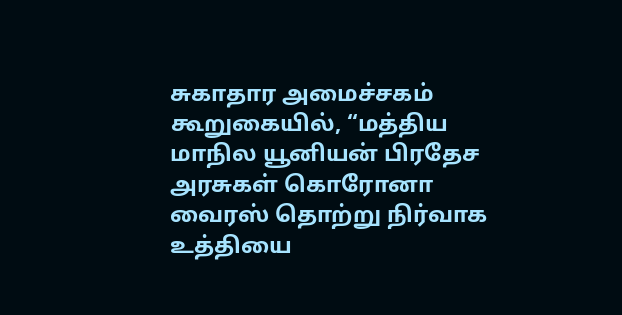சுகாதார அமைச்சகம் கூறுகையில், “மத்திய மாநில யூனியன் பிரதேச அரசுகள் கொரோனா வைரஸ் தொற்று நிர்வாக உத்தியை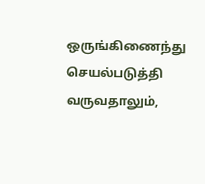ஒருங்கிணைந்து செயல்படுத்தி வருவதாலும்,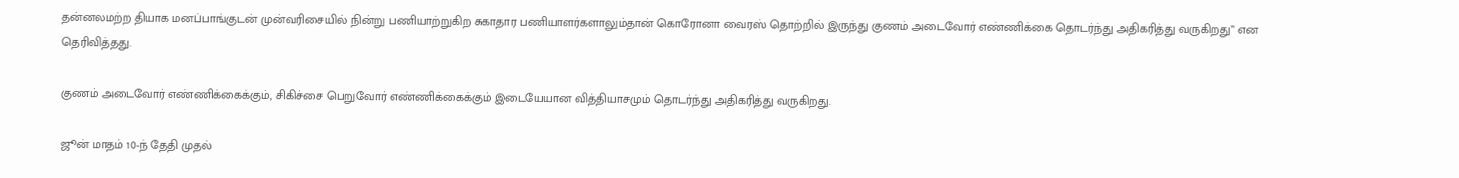தன்னலமற்ற தியாக மனப்பாங்குடன் முன்வரிசையில் நின்று பணியாற்றுகிற சுகாதார பணியாளர்களாலும்தான் கொரோனா வைரஸ் தொற்றில் இருந்து குணம் அடைவோர் எண்ணிக்கை தொடர்ந்து அதிகரித்து வருகிறது” என தெரிவித்தது.

குணம் அடைவோர் எண்ணிக்கைக்கும், சிகிச்சை பெறுவோர் எண்ணிக்கைக்கும் இடையேயான வித்தியாசமும் தொடர்ந்து அதிகரித்து வருகிறது.

ஜூன் மாதம் 10-ந் தேதி முதல்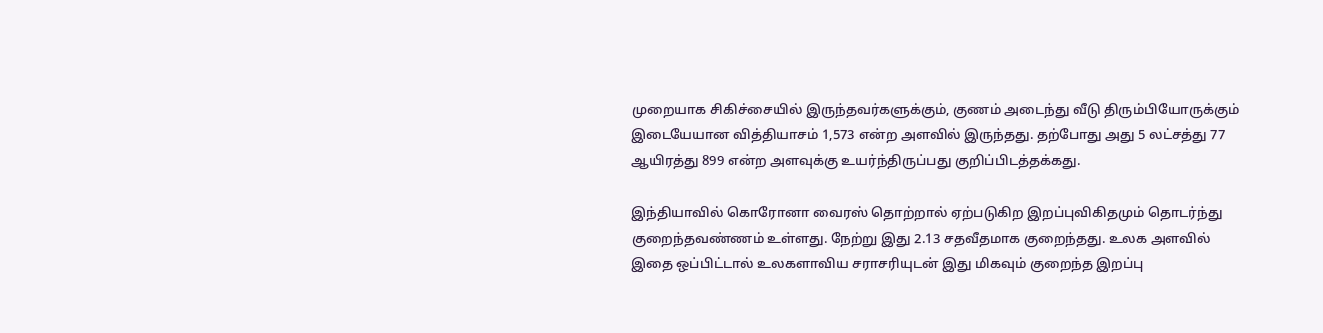முறையாக சிகிச்சையில் இருந்தவர்களுக்கும், குணம் அடைந்து வீடு திரும்பியோருக்கும் இடையேயான வித்தியாசம் 1,573 என்ற அளவில் இருந்தது. தற்போது அது 5 லட்சத்து 77 ஆயிரத்து 899 என்ற அளவுக்கு உயர்ந்திருப்பது குறிப்பிடத்தக்கது.

இந்தியாவில் கொரோனா வைரஸ் தொற்றால் ஏற்படுகிற இறப்புவிகிதமும் தொடர்ந்து குறைந்தவண்ணம் உள்ளது. நேற்று இது 2.13 சதவீதமாக குறைந்தது. உலக அளவில் இதை ஒப்பிட்டால் உலகளாவிய சராசரியுடன் இது மிகவும் குறைந்த இறப்பு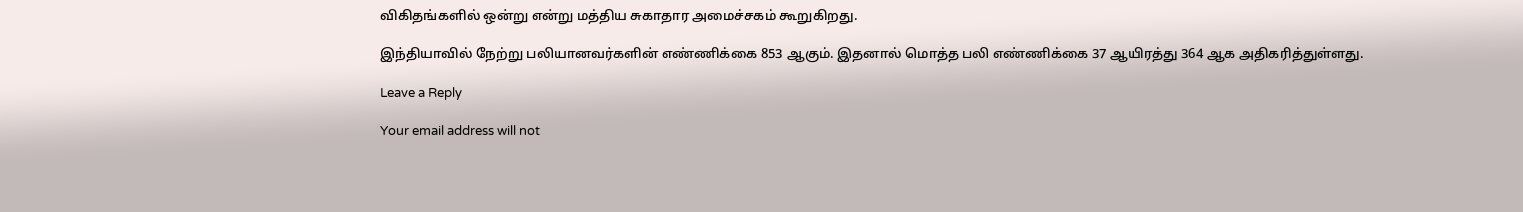விகிதங்களில் ஒன்று என்று மத்திய சுகாதார அமைச்சகம் கூறுகிறது.

இந்தியாவில் நேற்று பலியானவர்களின் எண்ணிக்கை 853 ஆகும். இதனால் மொத்த பலி எண்ணிக்கை 37 ஆயிரத்து 364 ஆக அதிகரித்துள்ளது.

Leave a Reply

Your email address will not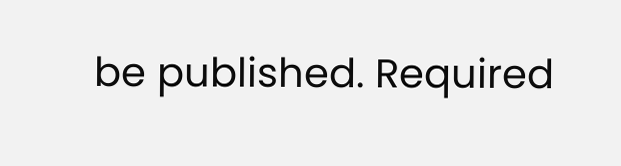be published. Required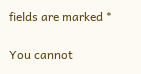fields are marked *

You cannot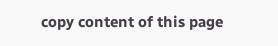copy content of this page